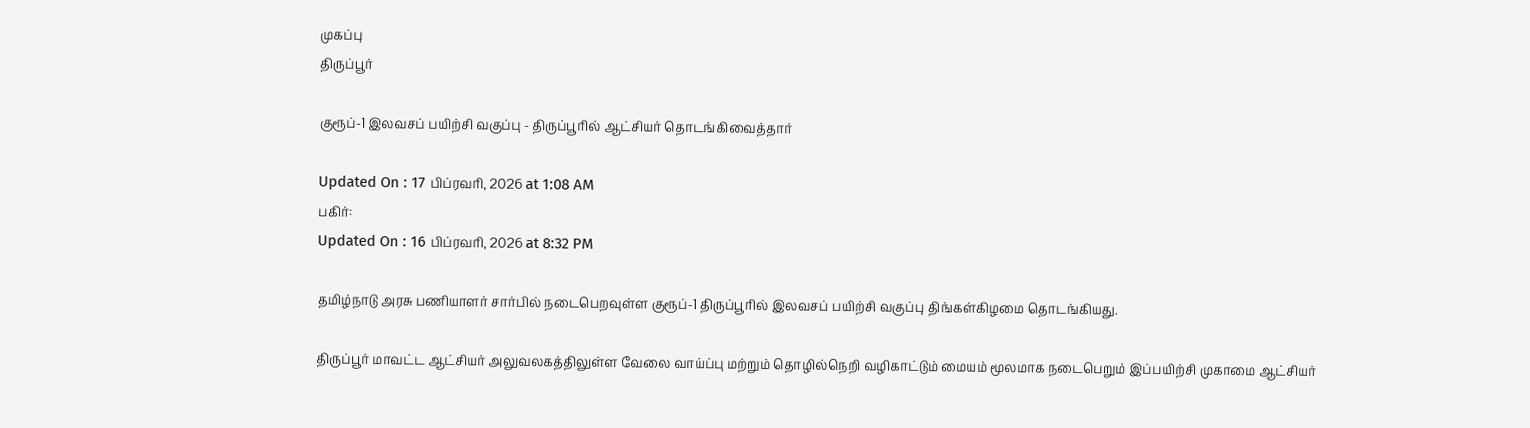முகப்பு
திருப்பூர்

குரூப்-1 இலவசப் பயிற்சி வகுப்பு - திருப்பூரில் ஆட்சியர் தொடங்கிவைத்தார்

Updated On : 17 பிப்ரவரி, 2026 at 1:08 AM
பகிர்:
Updated On : 16 பிப்ரவரி, 2026 at 8:32 PM

தமிழ்நாடு அரசு பணியாளர் சார்பில் நடைபெறவுள்ள குரூப்-1 திருப்பூரில் இலவசப் பயிற்சி வகுப்பு திங்கள்கிழமை தொடங்கியது.

திருப்பூர் மாவட்ட ஆட்சியர் அலுவலகத்திலுள்ள வேலை வாய்ப்பு மற்றும் தொழில்நெறி வழிகாட்டும் மையம் மூலமாக நடைபெறும் இப்பயிற்சி முகாமை ஆட்சியர்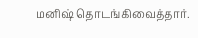மனிஷ் தொடங்கிவைத்தார்.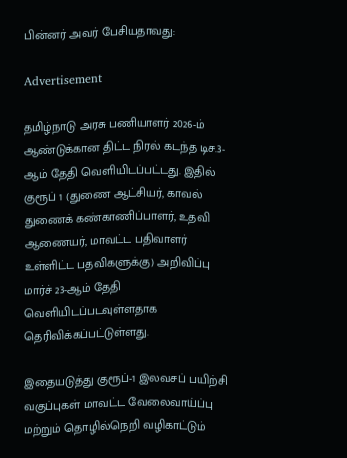பின்னர் அவர் பேசியதாவது:

Advertisement

தமிழ்நாடு அரசு பணியாளர் 2026-ம் ஆண்டுக்கான திட்ட நிரல் கடந்த டிச.3-ஆம் தேதி வெளியிடப்பட்டது. இதில் குரூப் 1 (துணை ஆட்சியர், காவல் துணைக் கண்காணிப்பாளர், உதவி ஆணையர், மாவட்ட பதிவாளர் உள்ளிட்ட பதவிகளுக்கு) அறிவிப்பு மார்ச் 23-ஆம் தேதி வெளியிடப்படவுள்ளதாக தெரிவிக்கப்பட்டுள்ளது.

இதையடுத்து குரூப்-1 இலவசப் பயிற்சி வகுப்புகள் மாவட்ட வேலைவாய்ப்பு மற்றும் தொழில்நெறி வழிகாட்டும்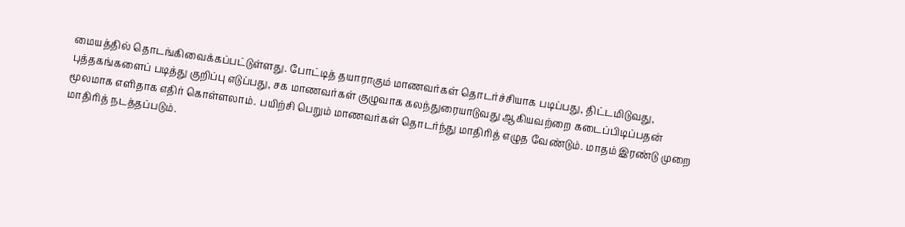மையத்தில் தொடங்கிவைக்கப்பட்டுள்ளது. போட்டித் தயாராகும் மாணவர்கள் தொடர்ச்சியாக படிப்பது, திட்டமிடுவது, புத்தகங்களைப் படித்து குறிப்பு எடுப்பது, சக மாணவர்கள் குழுவாக கலந்துரையாடுவது ஆகியவற்றை கடைப்பிடிப்பதன் மூலமாக எளிதாக எதிர் கொள்ளலாம். பயிற்சி பெறும் மாணவர்கள் தொடர்ந்து மாதிரித் எழுத வேண்டும். மாதம் இரண்டு முறை மாதிரித் நடத்தப்படும்.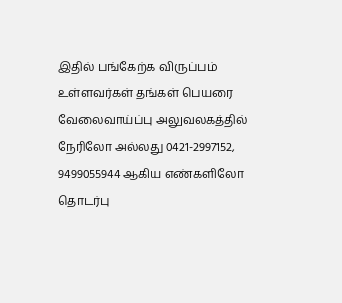இதில் பங்கேற்க விருப்பம் உள்ளவர்கள் தங்கள் பெயரை வேலைவாய்ப்பு அலுவலகத்தில் நேரிலோ அல்லது 0421-2997152, 9499055944 ஆகிய எண்களிலோ தொடர்பு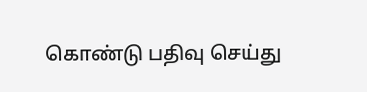கொண்டு பதிவு செய்து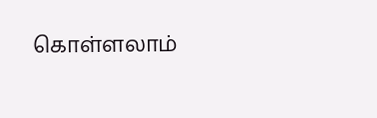கொள்ளலாம்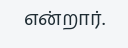என்றார்.